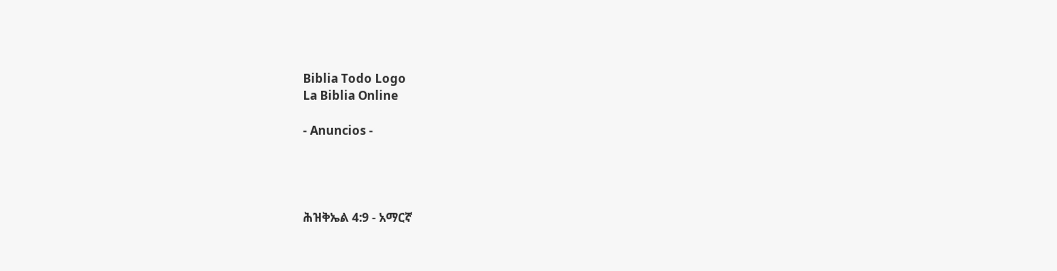Biblia Todo Logo
La Biblia Online

- Anuncios -




ሕዝቅኤል 4:9 - አማርኛ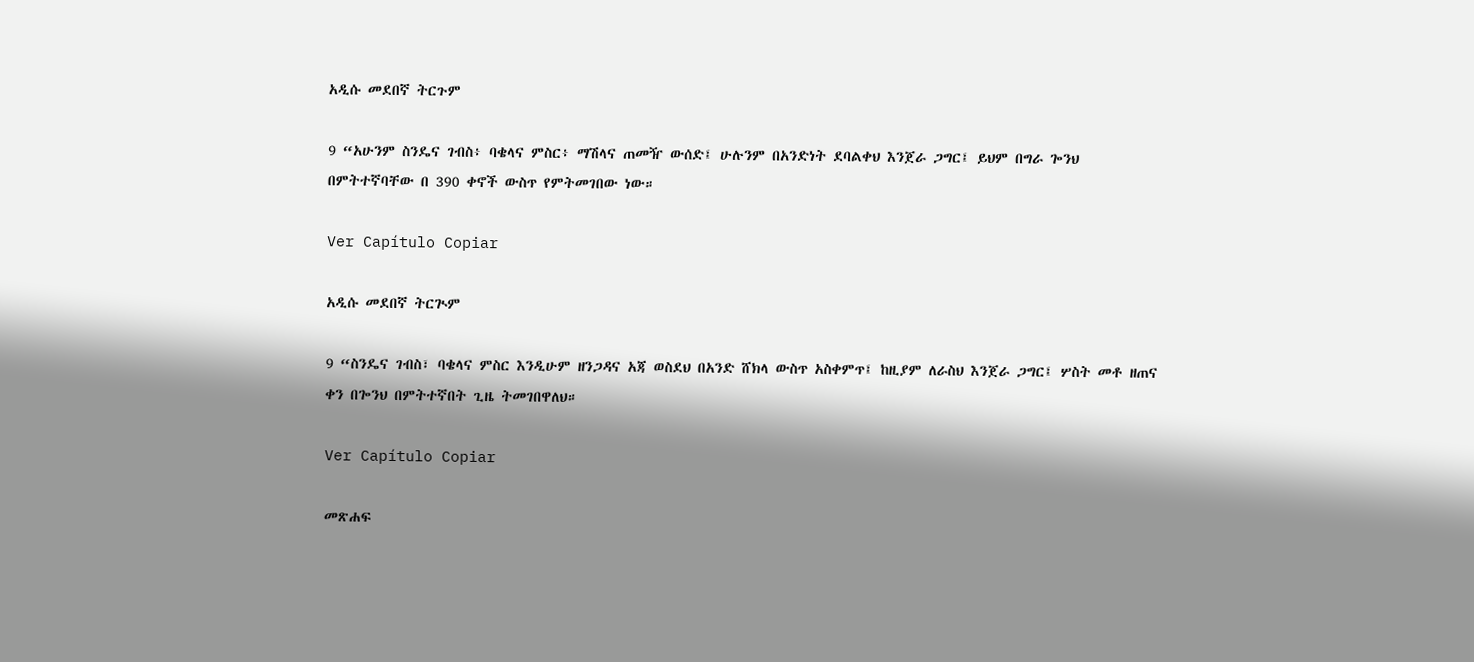አዲሱ መደበኛ ትርጉም

9 “አሁንም ስንዴና ገብስ፥ ባቄላና ምስር፥ ማሽላና ጠመዥ ውሰድ፤ ሁሉንም በአንድነት ደባልቀህ እንጀራ ጋግር፤ ይህም በግራ ጐንህ በምትተኛባቸው በ 390 ቀኖች ውስጥ የምትመገበው ነው።

Ver Capítulo Copiar

አዲሱ መደበኛ ትርጒም

9 “ስንዴና ገብስ፣ ባቄላና ምስር እንዲሁም ዘንጋዳና አጃ ወስደህ በአንድ ሸክላ ውስጥ አስቀምጥ፤ ከዚያም ለራስህ እንጀራ ጋግር፤ ሦስት መቶ ዘጠና ቀን በጐንህ በምትተኛበት ጊዜ ትመገበዋለህ።

Ver Capítulo Copiar

መጽሐፍ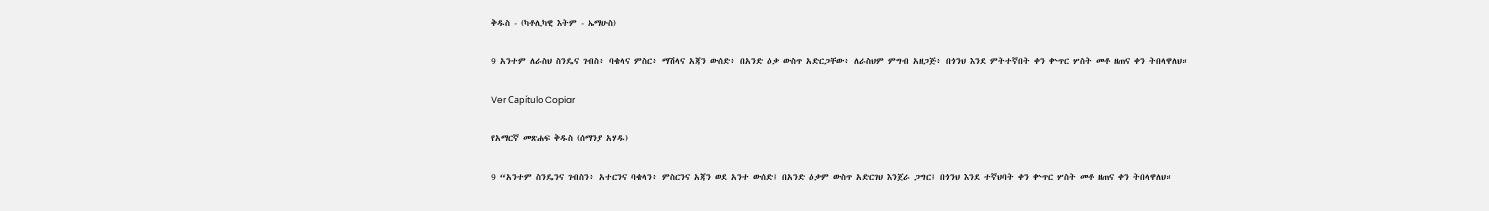ቅዱስ - (ካቶሊካዊ እትም - ኤማሁስ)

9 አንተም ለራስህ ስንዴና ገብስ፥ ባቄላና ምስር፥ ማሽላና አጃን ውሰድ፥ በአንድ ዕቃ ውስጥ አድርጋቸው፥ ለራስህም ምግብ አዘጋጅ፥ በጎንህ እንደ ምትተኛበት ቀን ቍጥር ሦስት መቶ ዘጠና ቀን ትበላዋለህ።

Ver Capítulo Copiar

የአማርኛ መጽሐፍ ቅዱስ (ሰማንያ አሃዱ)

9 “አንተም ስንዴንና ገብስን፥ አተርንና ባቄላን፥ ምስርንና አጃን ወደ አንተ ውሰድ፤ በአንድ ዕቃም ውስጥ አድርገህ እንጀራ ጋግር፤ በጎንህ እንደ ተኛህባት ቀን ቍጥር ሦስት መቶ ዘጠና ቀን ትበላዋለህ።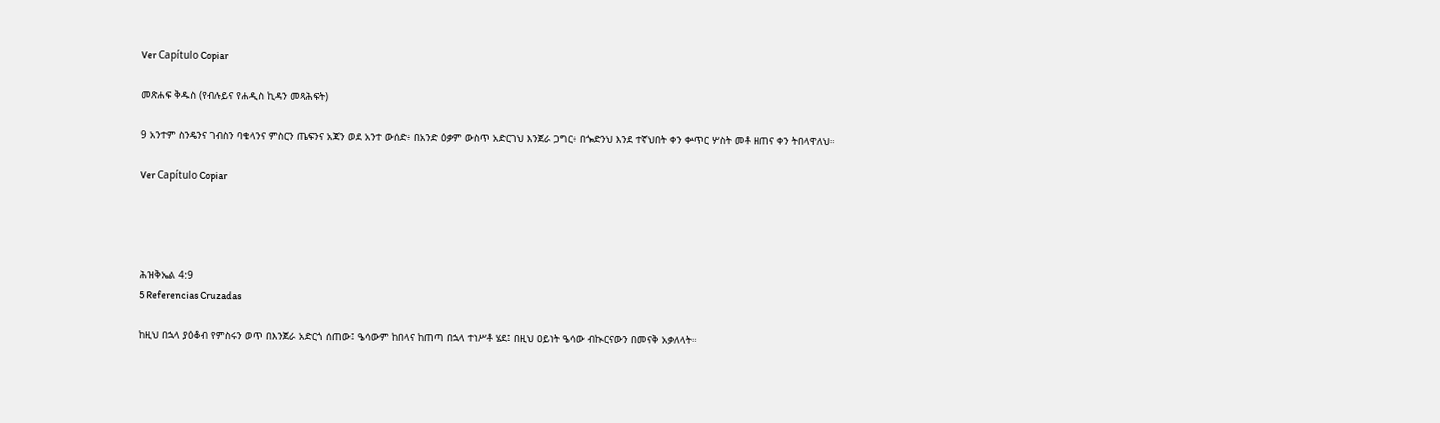Ver Capítulo Copiar

መጽሐፍ ቅዱስ (የብሉይና የሐዲስ ኪዳን መጻሕፍት)

9 አንተም ስንዴንና ገብስን ባቄላንና ምስርን ጤፍንና አጃን ወደ አንተ ውሰድ፥ በአንድ ዕቃም ውስጥ አድርገህ እንጀራ ጋግር፥ በጐድንህ እንደ ተኛህበት ቀን ቍጥር ሦስት መቶ ዘጠና ቀን ትበላዋለህ።

Ver Capítulo Copiar




ሕዝቅኤል 4:9
5 Referencias Cruzadas

ከዚህ በኋላ ያዕቆብ የምስሩን ወጥ በእንጀራ አድርጎ ሰጠው፤ ዔሳውም ከበላና ከጠጣ በኋላ ተነሥቶ ሄደ፤ በዚህ ዐይነት ዔሳው ብኲርናውን በመናቅ አቃለላት።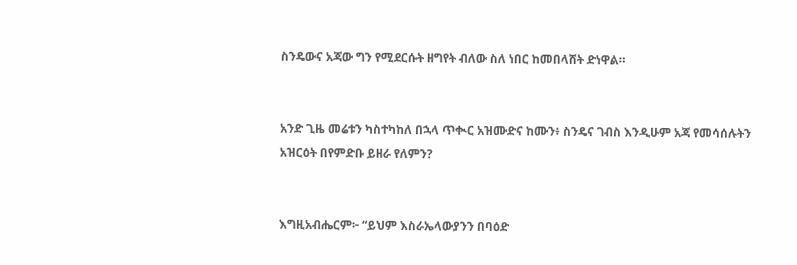ስንዴውና አጃው ግን የሚደርሱት ዘግየት ብለው ስለ ነበር ከመበላሸት ድነዋል።


አንድ ጊዜ መሬቱን ካስተካከለ በኋላ ጥቊር አዝሙድና ከሙን፥ ስንዴና ገብስ እንዲሁም አጃ የመሳሰሉትን አዝርዕት በየምድቡ ይዘራ የለምን?


እግዚአብሔርም፦ “ይህም እስራኤላውያንን በባዕድ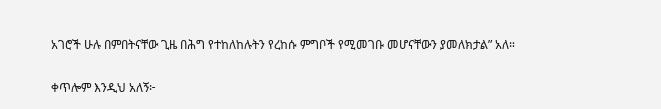አገሮች ሁሉ በምበትናቸው ጊዜ በሕግ የተከለከሉትን የረከሱ ምግቦች የሚመገቡ መሆናቸውን ያመለክታል” አለ።


ቀጥሎም እንዲህ አለኝ፦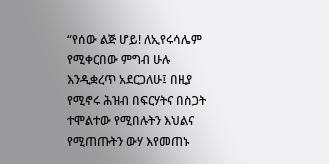“የሰው ልጅ ሆይ! ለኢየሩሳሌም የሚቀርበው ምግብ ሁሉ እንዲቋረጥ አደርጋለሁ፤ በዚያ የሚኖሩ ሕዝብ በፍርሃትና በስጋት ተሞልተው የሚበሉትን እህልና የሚጠጡትን ውሃ እየመጠኑ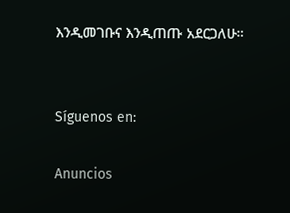እንዲመገቡና እንዲጠጡ አደርጋለሁ።


Síguenos en:

Anuncios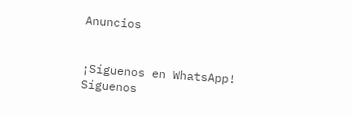Anuncios


¡Síguenos en WhatsApp! Síguenos